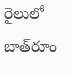రైలులో బాత్‌రూం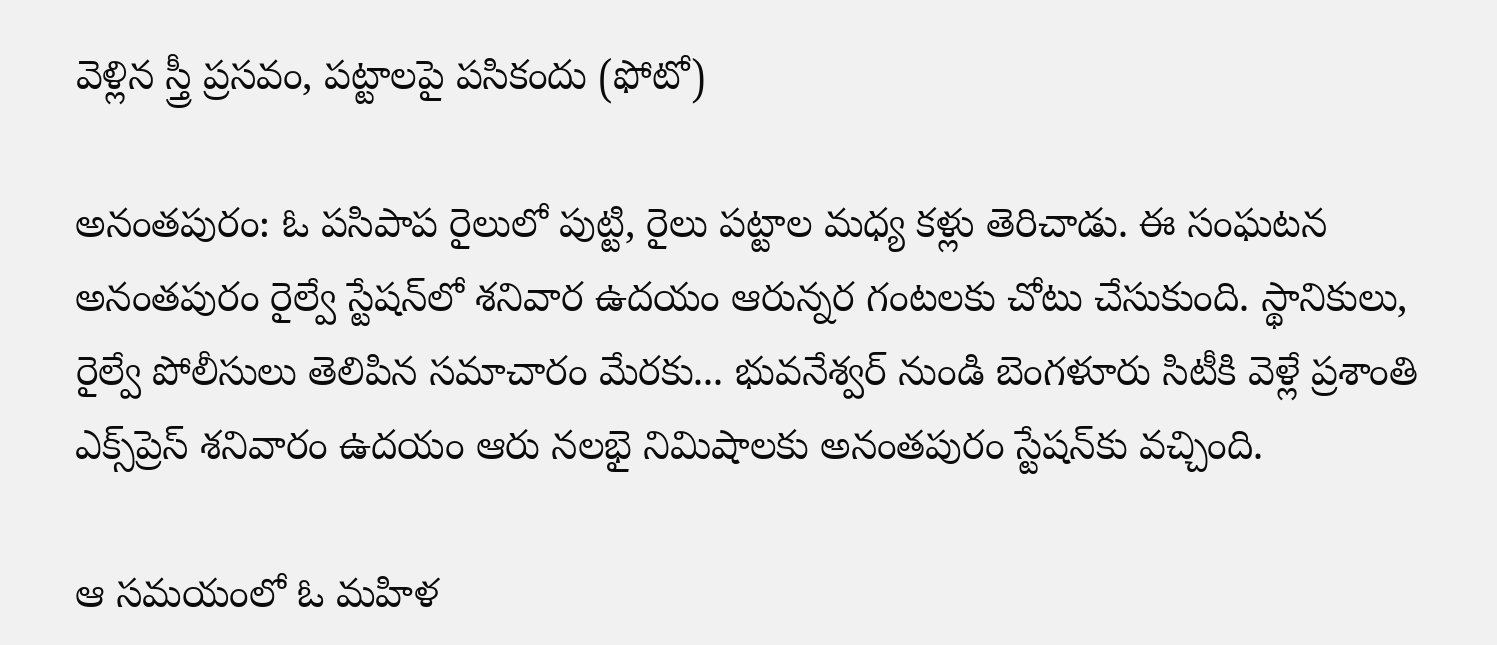వెళ్లిన స్త్రీ ప్రసవం, పట్టాలపై పసికందు (ఫోటో)

అనంతపురం: ఓ పసిపాప రైలులో పుట్టి, రైలు పట్టాల మధ్య కళ్లు తెరిచాడు. ఈ సంఘటన అనంతపురం రైల్వే స్టేషన్‌లో శనివార ఉదయం ఆరున్నర గంటలకు చోటు చేసుకుంది. స్థానికులు, రైల్వే పోలీసులు తెలిపిన సమాచారం మేరకు... భువనేశ్వర్ నుండి బెంగళూరు సిటీకి వెళ్లే ప్రశాంతి ఎక్స్‌ప్రెస్ శనివారం ఉదయం ఆరు నలభై నిమిషాలకు అనంతపురం స్టేషన్‌కు వచ్చింది.

ఆ సమయంలో ఓ మహిళ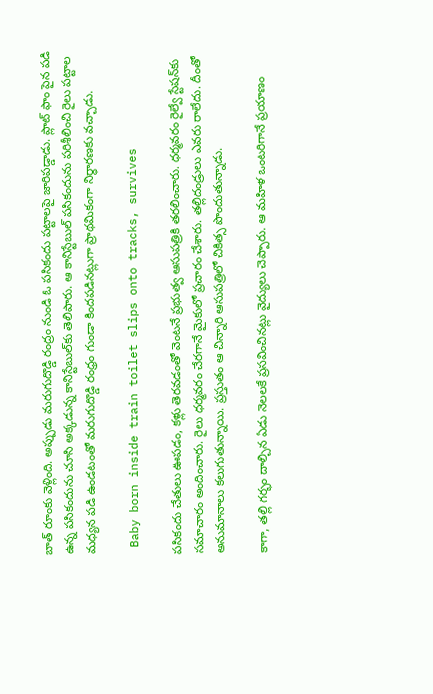బాత్ రూంకు వెళ్లింది. అప్పుడు మరుగుదొడ్డి రంద్రం నుండి ఓ పసికందు పట్టాలపై జారిపడ్డాడు. ప్లాట్ ఫాం పైన పడి ఉన్న పసికందును చూసి అక్కడున్న కానిస్టేబుల్‌కు తెలిపారు. ఆ కానిస్టేబుల్ పసికందును పరిశీలించి రైలు పట్టాల మధ్యన పడి ఉండటంతో మరుగుదొడ్డి రంధ్రం గుండా కిందపడినట్లుగా ప్రాథమికంగా నిర్ధారణకు వచ్చాడు.

 Baby born inside train toilet slips onto tracks, survives

పసికందు చేతులు ఊపడం, కళ్లు తెరవడంతో వెంటనే ప్రభుత్వ ఆసుపత్రికి తరలించారు. ధర్మవరం రైల్వే స్టేషన్‌కు సమాచారం అందించారు. రైలు ధర్మవరం చేరగానే మైకులో ప్రచారం చేశారు. తల్లిదండ్రులు ఎవరు రాలేదు. దీంతో అనుమానాలు కలుగుతున్నాయి. ప్రస్తుతం ఆ చిన్నారి ఆసుపత్రిలో చికిత్స పొందుతున్నాడు.

కాగా, తల్లి గర్భం దాల్చిన ఏడు నెలలకే ప్రసవించినట్లు వైద్యులు చెప్పారు. ఆ మహిళ ఒంటరిగానే ప్రయాణం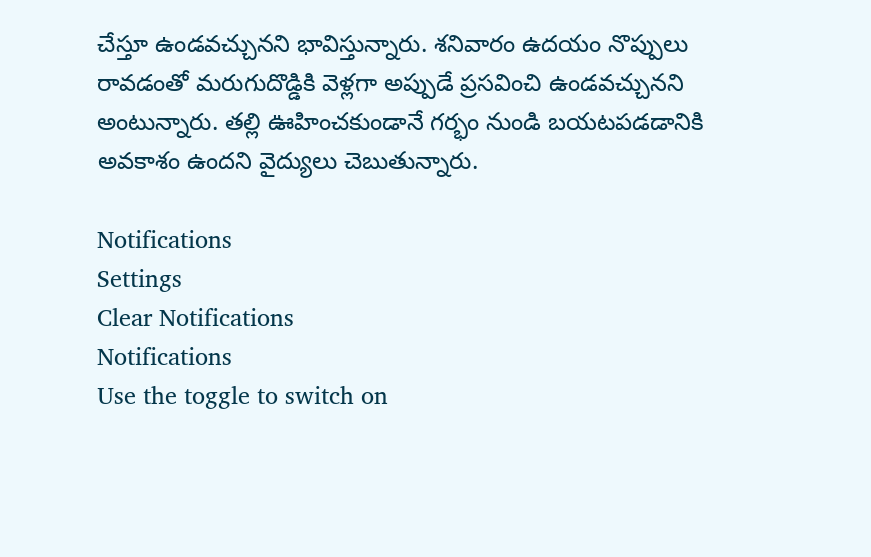చేస్తూ ఉండవచ్చునని భావిస్తున్నారు. శనివారం ఉదయం నొప్పులు రావడంతో మరుగుదొడ్డికి వెళ్లగా అప్పుడే ప్రసవించి ఉండవచ్చునని అంటున్నారు. తల్లి ఊహించకుండానే గర్భం నుండి బయటపడడానికి అవకాశం ఉందని వైద్యులు చెబుతున్నారు.

Notifications
Settings
Clear Notifications
Notifications
Use the toggle to switch on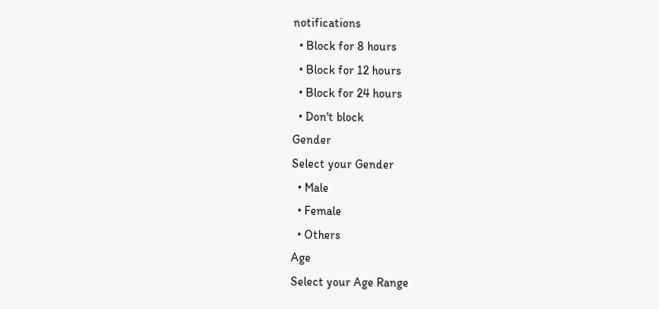notifications
  • Block for 8 hours
  • Block for 12 hours
  • Block for 24 hours
  • Don't block
Gender
Select your Gender
  • Male
  • Female
  • Others
Age
Select your Age Range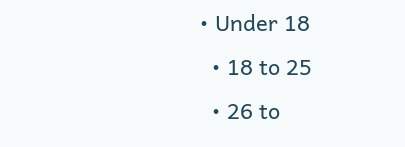• Under 18
  • 18 to 25
  • 26 to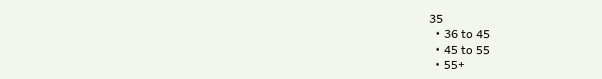35
  • 36 to 45
  • 45 to 55
  • 55+